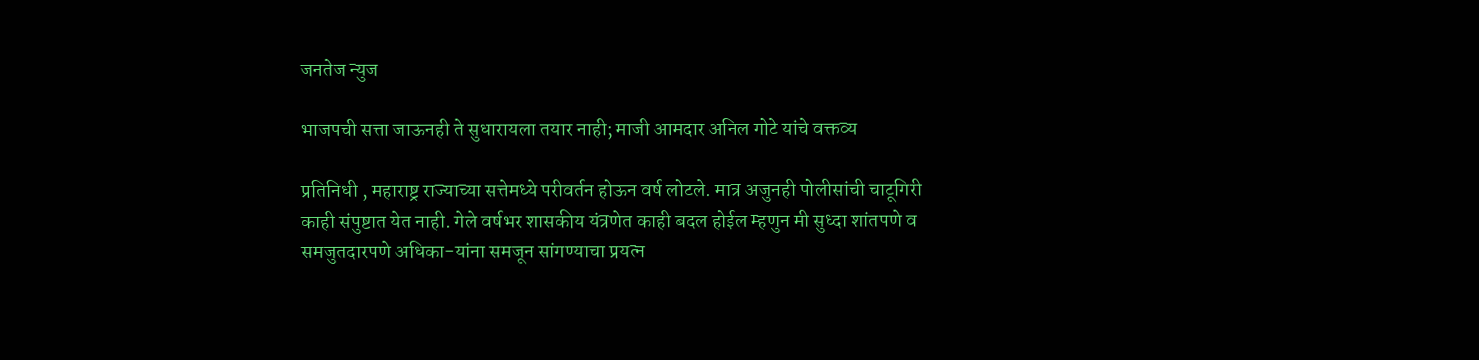जनतेज न्युज

भाजपची सत्ता जाऊनही ते सुधारायला तयार नाही; माजी आमदार अनिल गोटे यांचे वक्तव्य

प्रतिनिधी , महाराष्ट्र राज्याच्या सत्तेमध्ये परीवर्तन होऊन वर्ष लोटले. मात्र अजुनही पोलीसांची चाटूगिरी काही संपुष्टात येत नाही. गेले वर्षभर शासकीय यंत्रणेत काही बदल होईल म्हणुन मी सुध्दा शांतपणे व समजुतदारपणे अधिका-यांना समजून सांगण्याचा प्रयत्न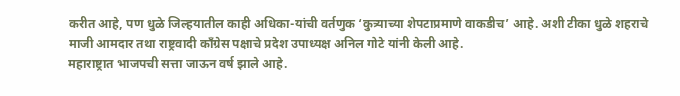करीत आहे, पण धुळे जिल्हयातील काही अधिका-यांची वर्तणुक ‘कुत्र्याच्या शेपटाप्रमाणे वाकडीच’ आहे. अशी टीका धुळे शहराचे माजी आमदार तथा राष्ट्रवादी काँग्रेस पक्षाचे प्रदेश उपाध्यक्ष अनिल गोटे यांनी केली आहे.
महाराष्ट्रात भाजपची सत्ता जाऊन वर्ष झाले आहे.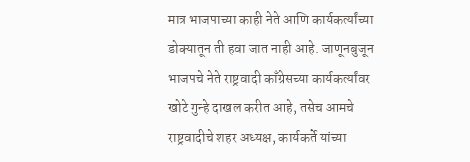मात्र भाजपाच्या काही नेते आणि कार्यकर्त्यांच्या डोक्यातून ती हवा जात नाही आहे. जाणूनबुजून भाजपचे नेते राष्ट्रवादी काँग्रेसच्या कार्यकर्त्यांवर खोटे गुन्हे दाखल करीत आहे, तसेच आमचे राष्ट्रवादीचे शहर अध्यक्ष, कार्यकर्ते यांच्या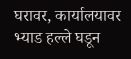घरावर, कार्यालयावर भ्याड हल्ले घडून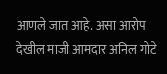आणले जात आहे. असा आरोप देखील माजी आमदार अनिल गोटे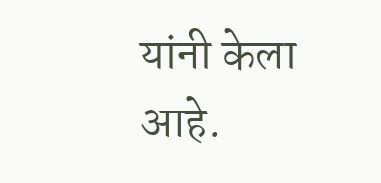यांनी केला आहे.